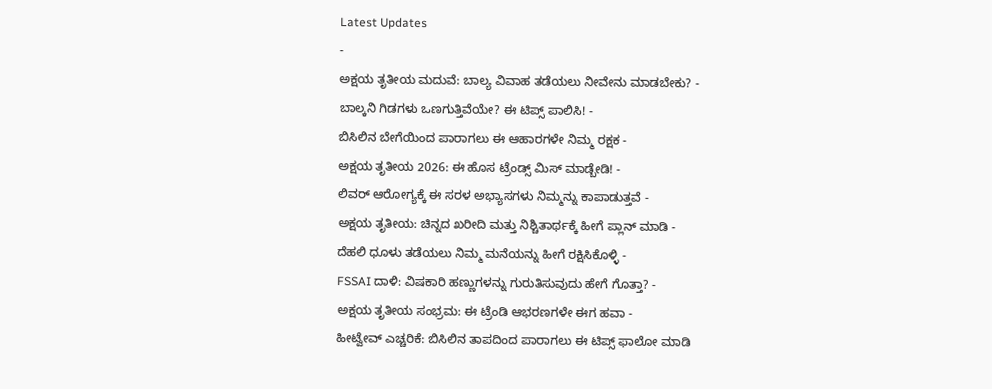Latest Updates
-
ಅಕ್ಷಯ ತೃತೀಯ ಮದುವೆ: ಬಾಲ್ಯ ವಿವಾಹ ತಡೆಯಲು ನೀವೇನು ಮಾಡಬೇಕು? -
ಬಾಲ್ಕನಿ ಗಿಡಗಳು ಒಣಗುತ್ತಿವೆಯೇ? ಈ ಟಿಪ್ಸ್ ಪಾಲಿಸಿ! -
ಬಿಸಿಲಿನ ಬೇಗೆಯಿಂದ ಪಾರಾಗಲು ಈ ಆಹಾರಗಳೇ ನಿಮ್ಮ ರಕ್ಷಕ -
ಅಕ್ಷಯ ತೃತೀಯ 2026: ಈ ಹೊಸ ಟ್ರೆಂಡ್ಸ್ ಮಿಸ್ ಮಾಡ್ಬೇಡಿ! -
ಲಿವರ್ ಆರೋಗ್ಯಕ್ಕೆ ಈ ಸರಳ ಅಭ್ಯಾಸಗಳು ನಿಮ್ಮನ್ನು ಕಾಪಾಡುತ್ತವೆ -
ಅಕ್ಷಯ ತೃತೀಯ: ಚಿನ್ನದ ಖರೀದಿ ಮತ್ತು ನಿಶ್ಚಿತಾರ್ಥಕ್ಕೆ ಹೀಗೆ ಪ್ಲಾನ್ ಮಾಡಿ -
ದೆಹಲಿ ಧೂಳು ತಡೆಯಲು ನಿಮ್ಮ ಮನೆಯನ್ನು ಹೀಗೆ ರಕ್ಷಿಸಿಕೊಳ್ಳಿ -
FSSAI ದಾಳಿ: ವಿಷಕಾರಿ ಹಣ್ಣುಗಳನ್ನು ಗುರುತಿಸುವುದು ಹೇಗೆ ಗೊತ್ತಾ? -
ಅಕ್ಷಯ ತೃತೀಯ ಸಂಭ್ರಮ: ಈ ಟ್ರೆಂಡಿ ಆಭರಣಗಳೇ ಈಗ ಹವಾ -
ಹೀಟ್ವೇವ್ ಎಚ್ಚರಿಕೆ: ಬಿಸಿಲಿನ ತಾಪದಿಂದ ಪಾರಾಗಲು ಈ ಟಿಪ್ಸ್ ಫಾಲೋ ಮಾಡಿ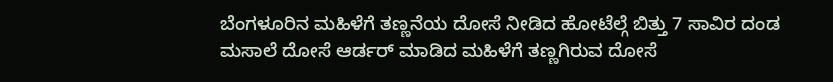ಬೆಂಗಳೂರಿನ ಮಹಿಳೆಗೆ ತಣ್ಣನೆಯ ದೋಸೆ ನೀಡಿದ ಹೋಟೆಲ್ಗೆ ಬಿತ್ತು 7 ಸಾವಿರ ದಂಡ
ಮಸಾಲೆ ದೋಸೆ ಆರ್ಡರ್ ಮಾಡಿದ ಮಹಿಳೆಗೆ ತಣ್ಣಗಿರುವ ದೋಸೆ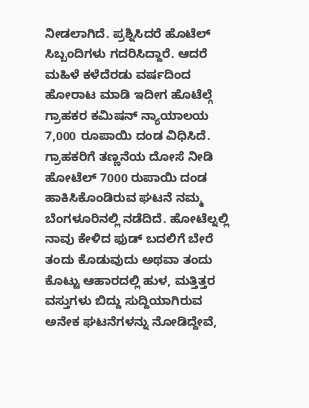ನೀಡಲಾಗಿದೆ. ಪ್ರಶ್ನಿಸಿದರೆ ಹೊಟೆಲ್ ಸಿಬ್ಬಂದಿಗಳು ಗದರಿಸಿದ್ದಾರೆ. ಆದರೆ ಮಹಿಳೆ ಕಳೆದೆರಡು ವರ್ಷದಿಂದ ಹೋರಾಟ ಮಾಡಿ ಇದೀಗ ಹೊಟೆಲ್ಗೆ ಗ್ರಾಹಕರ ಕಮಿಷನ್ ನ್ಯಾಯಾಲಯ 7,000 ರೂಪಾಯಿ ದಂಡ ವಿಧಿಸಿದೆ.
ಗ್ರಾಹಕರಿಗೆ ತಣ್ಣನೆಯ ದೋಸೆ ನೀಡಿ ಹೋಟೆಲ್ 7000 ರುಪಾಯಿ ದಂಡ ಹಾಕಿಸಿಕೊಂಡಿರುವ ಘಟನೆ ನಮ್ಮ ಬೆಂಗಳೂರಿನಲ್ಲಿ ನಡೆದಿದೆ. ಹೋಟೆಲ್ನಲ್ಲಿ ನಾವು ಕೇಳಿದ ಫುಡ್ ಬದಲಿಗೆ ಬೇರೆ ತಂದು ಕೊಡುವುದು ಅಥವಾ ತಂದು ಕೊಟ್ಟು ಆಹಾರದಲ್ಲಿ ಹುಳ, ಮತ್ತಿತ್ತರ ವಸ್ತುಗಳು ಬಿದ್ದು ಸುದ್ದಿಯಾಗಿರುವ ಅನೇಕ ಘಟನೆಗಳನ್ನು ನೋಡಿದ್ದೇವೆ,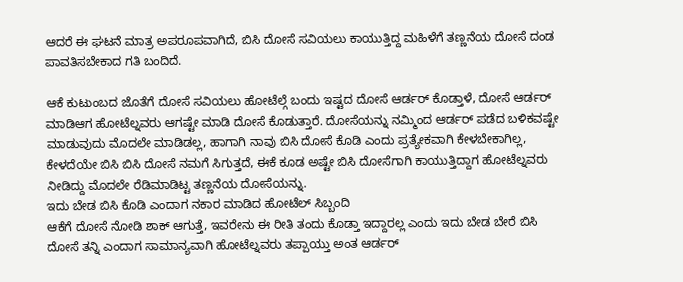ಆದರೆ ಈ ಘಟನೆ ಮಾತ್ರ ಅಪರೂಪವಾಗಿದೆ, ಬಿಸಿ ದೋಸೆ ಸವಿಯಲು ಕಾಯುತ್ತಿದ್ದ ಮಹಿಳೆಗೆ ತಣ್ಣನೆಯ ದೋಸೆ ದಂಡ ಪಾವತಿಸಬೇಕಾದ ಗತಿ ಬಂದಿದೆ.

ಆಕೆ ಕುಟುಂಬದ ಜೊತೆಗೆ ದೋಸೆ ಸವಿಯಲು ಹೋಟೆಲ್ಗೆ ಬಂದು ಇಷ್ಟದ ದೋಸೆ ಆರ್ಡರ್ ಕೊಡ್ತಾಳೆ, ದೋಸೆ ಆರ್ಡರ್ ಮಾಡಿಆಗ ಹೋಟೆಲ್ನವರು ಆಗಷ್ಟೇ ಮಾಡಿ ದೋಸೆ ಕೊಡುತ್ತಾರೆ. ದೋಸೆಯನ್ನು ನಮ್ಮಿಂದ ಆರ್ಡರ್ ಪಡೆದ ಬಳಿಕವಷ್ಟೇ ಮಾಡುವುದು ಮೊದಲೇ ಮಾಡಿಡಲ್ಲ, ಹಾಗಾಗಿ ನಾವು ಬಿಸಿ ದೋಸೆ ಕೊಡಿ ಎಂದು ಪ್ರತ್ಯೇಕವಾಗಿ ಕೇಳಬೇಕಾಗಿಲ್ಲ, ಕೇಳದೆಯೇ ಬಿಸಿ ಬಿಸಿ ದೋಸೆ ನಮಗೆ ಸಿಗುತ್ತದೆ, ಈಕೆ ಕೂಡ ಅಷ್ಟೇ ಬಿಸಿ ದೋಸೆಗಾಗಿ ಕಾಯುತ್ತಿದ್ದಾಗ ಹೋಟೆಲ್ನವರು ನೀಡಿದ್ದು ಮೊದಲೇ ರೆಡಿಮಾಡಿಟ್ಟ ತಣ್ಣನೆಯ ದೋಸೆಯನ್ನು.
ಇದು ಬೇಡ ಬಿಸಿ ಕೊಡಿ ಎಂದಾಗ ನಕಾರ ಮಾಡಿದ ಹೋಟೆಲ್ ಸಿಬ್ಬಂದಿ
ಆಕೆಗೆ ದೋಸೆ ನೋಡಿ ಶಾಕ್ ಆಗುತ್ತೆ, ಇವರೇನು ಈ ರೀತಿ ತಂದು ಕೊಡ್ತಾ ಇದ್ದಾರಲ್ಲ ಎಂದು ಇದು ಬೇಡ ಬೇರೆ ಬಿಸಿ ದೋಸೆ ತನ್ನಿ ಎಂದಾಗ ಸಾಮಾನ್ಯವಾಗಿ ಹೋಟೆಲ್ನವರು ತಪ್ಪಾಯ್ತು ಅಂತ ಆರ್ಡರ್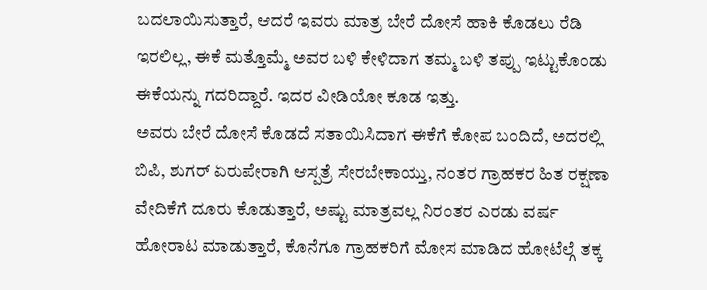ಬದಲಾಯಿಸುತ್ತಾರೆ, ಆದರೆ ಇವರು ಮಾತ್ರ ಬೇರೆ ದೋಸೆ ಹಾಕಿ ಕೊಡಲು ರೆಡಿ ಇರಲಿಲ್ಲ, ಈಕೆ ಮತ್ತೊಮ್ಮೆ ಅವರ ಬಳಿ ಕೇಳಿದಾಗ ತಮ್ಮ ಬಳಿ ತಪ್ಪು ಇಟ್ಟುಕೊಂಡು ಈಕೆಯನ್ನು ಗದರಿದ್ದಾರೆ. ಇದರ ವೀಡಿಯೋ ಕೂಡ ಇತ್ತು.
ಅವರು ಬೇರೆ ದೋಸೆ ಕೊಡದೆ ಸತಾಯಿಸಿದಾಗ ಈಕೆಗೆ ಕೋಪ ಬಂದಿದೆ, ಅದರಲ್ಲಿ ಬಿಪಿ, ಶುಗರ್ ಏರುಪೇರಾಗಿ ಆಸ್ಪತ್ರೆ ಸೇರಬೇಕಾಯ್ತು, ನಂತರ ಗ್ರಾಹಕರ ಹಿತ ರಕ್ಷಣಾ ವೇದಿಕೆಗೆ ದೂರು ಕೊಡುತ್ತಾರೆ, ಅಷ್ಟು ಮಾತ್ರವಲ್ಲ ನಿರಂತರ ಎರಡು ವರ್ಷ ಹೋರಾಟ ಮಾಡುತ್ತಾರೆ, ಕೊನೆಗೂ ಗ್ರಾಹಕರಿಗೆ ಮೋಸ ಮಾಡಿದ ಹೋಟೆಲ್ಗೆ ತಕ್ಕ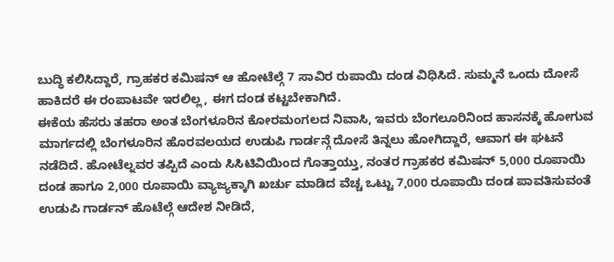ಬುದ್ಧಿ ಕಲಿಸಿದ್ದಾರೆ, ಗ್ರಾಹಕರ ಕಮಿಷನ್ ಆ ಹೋಟೆಲ್ಗೆ 7 ಸಾವಿರ ರುಪಾಯಿ ದಂಡ ವಿಧಿಸಿದೆ. ಸುಮ್ಮನೆ ಒಂದು ದೋಸೆ ಹಾಕಿದರೆ ಈ ರಂಪಾಟವೇ ಇರಲಿಲ್ಲ, ಈಗ ದಂಡ ಕಟ್ಟಬೇಕಾಗಿದೆ.
ಈಕೆಯ ಹೆಸರು ತಹರಾ ಅಂತ ಬೆಂಗಳೂರಿನ ಕೋರಮಂಗಲದ ನಿವಾಸಿ, ಇವರು ಬೆಂಗಲೂರಿನಿಂದ ಹಾಸನಕ್ಕೆ ಹೋಗುವ ಮಾರ್ಗದಲ್ಲಿ ಬೆಂಗಳೂರಿನ ಹೊರವಲಯದ ಉಡುಪಿ ಗಾರ್ಡನ್ಗೆ ದೋಸೆ ತಿನ್ನಲು ಹೋಗಿದ್ದಾರೆ, ಆವಾಗ ಈ ಘಟನೆ ನಡೆದಿದೆ. ಹೋಟೆಲ್ನವರ ತಪ್ಪಿದೆ ಎಂದು ಸಿಸಿಟಿವಿಯಿಂದ ಗೊತ್ತಾಯ್ತು, ನಂತರ ಗ್ರಾಹಕರ ಕಮಿಷನ್ 5,000 ರೂಪಾಯಿ ದಂಡ ಹಾಗೂ 2,000 ರೂಪಾಯಿ ವ್ಯಾಜ್ಯಕ್ಕಾಗಿ ಖರ್ಚು ಮಾಡಿದ ವೆಚ್ಚ ಒಟ್ಟು 7,000 ರೂಪಾಯಿ ದಂಡ ಪಾವತಿಸುವಂತೆ ಉಡುಪಿ ಗಾರ್ಡನ್ ಹೊಟೆಲ್ಗೆ ಆದೇಶ ನೀಡಿದೆ,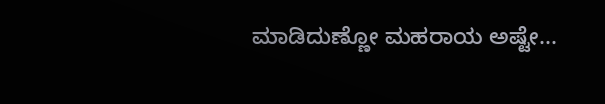ಮಾಡಿದುಣ್ಣೋ ಮಹರಾಯ ಅಷ್ಟೇ...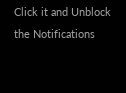Click it and Unblock the Notifications